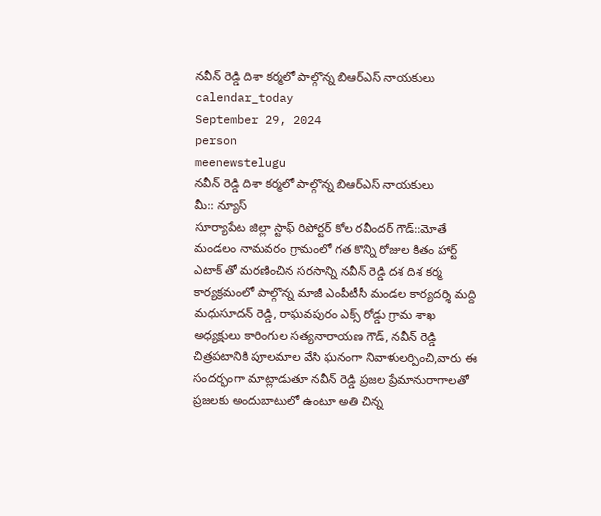నవీన్ రెడ్డి దిశా కర్మలో పాల్గొన్న బిఆర్ఎస్ నాయకులు
calendar_today
September 29, 2024
person
meenewstelugu
నవీన్ రెడ్డి దిశా కర్మలో పాల్గొన్న బిఆర్ఎస్ నాయకులు
మీ:: న్యూస్
సూర్యాపేట జిల్లా స్టాఫ్ రిపోర్టర్ కోల రవీందర్ గౌడ్::మోతే మండలం నామవరం గ్రామంలో గత కొన్ని రోజుల కితం హార్ట్ ఎటాక్ తో మరణించిన సరసాన్ని నవీన్ రెడ్డి దశ దిశ కర్మ కార్యక్రమంలో పాల్గొన్న మాజీ ఎంపీటీసీ మండల కార్యదర్శి మద్ది మధుసూదన్ రెడ్డి, రాఘవపురం ఎక్స్ రోడ్డు గ్రామ శాఖ అధ్యక్షులు కారింగుల సత్యనారాయణ గౌడ్, నవీన్ రెడ్డి చిత్రపటానికి పూలమాల వేసి ఘనంగా నివాళులర్పించి,వారు ఈ సందర్భంగా మాట్లాడుతూ నవీన్ రెడ్డి ప్రజల ప్రేమానురాగాలతో ప్రజలకు అందుబాటులో ఉంటూ అతి చిన్న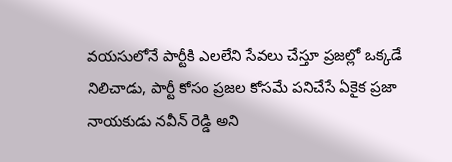వయసులోనే పార్టీకి ఎలలేని సేవలు చేస్తూ ప్రజల్లో ఒక్కడే నిలిచాడు, పార్టీ కోసం ప్రజల కోసమే పనిచేసే ఏకైక ప్రజా నాయకుడు నవీన్ రెడ్డి అని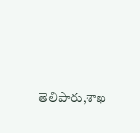తెలిపారు,శాఖ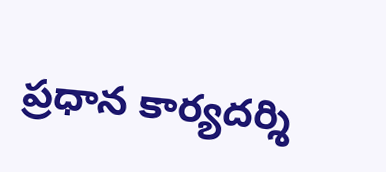ప్రధాన కార్యదర్శి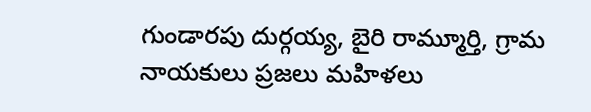గుండారపు దుర్గయ్య, బైరి రామ్మూర్తి, గ్రామ నాయకులు ప్రజలు మహిళలు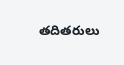తదితరులు